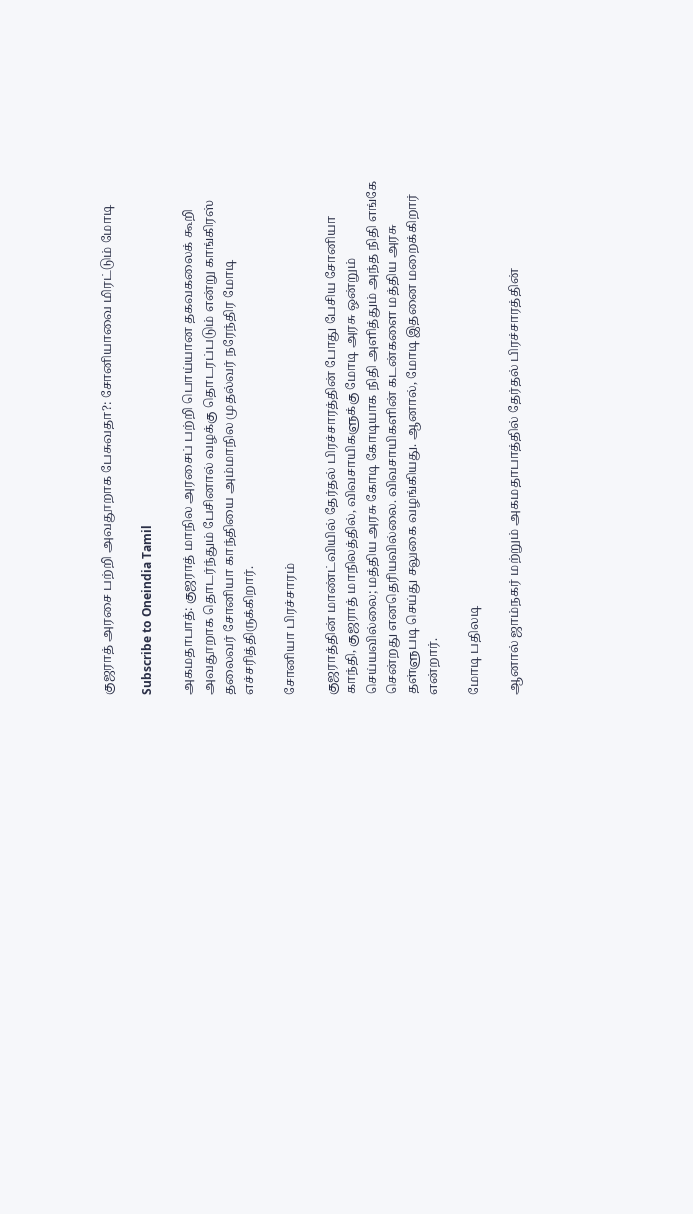குஜராத் அரசை பற்றி அவதூறாக பேசுவதா?: சோனியாவை மிரட்டும் மோடி

Subscribe to Oneindia Tamil

அகமதாபாத்: குஜராத் மாநில அரசைப் பற்றி பொய்யான தகவகலைக் கூறி அவதூறாக தொடர்ந்தும் பேசினால் வழக்கு தொடரப்படும் என்று காங்கிரஸ் தலைவர் சோனியா காந்தியை அம்மாநில முதல்வர் நரேந்திர மோடி எச்சரித்திருக்கிறார்.

சோனியா பிரச்சாரம்

குஜராத்தின் மாண்ட்வியில் தேர்தல் பிரச்சாரத்தின் போது பேசிய சோனியா காந்தி, குஜராத் மாநிலத்தில், விவசாயிகளுக்கு மோடி அரசு ஒன்றும் செய்யவில்லை; மத்திய அரசு கோடி கோடியாக நிதி அளித்தும் அந்த நிதி எங்கே சென்றது எனதெரியவில்லை. விவசாயிகளின் கடன்களை மத்திய அரசு தள்ளுபடி செய்து சலுகை வழங்கியது. ஆனால், மோடி இதனை மறைக்கிறார் என்றார்.

மோடி பதிலடி

ஆனால் ஜாம்நகர் மற்றும் அகமதாபாத்தில் தேர்தல் பிரச்சாரத்தின்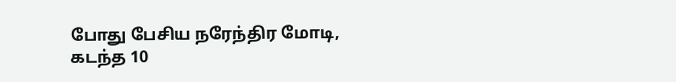போது பேசிய நரேந்திர மோடி, கடந்த 10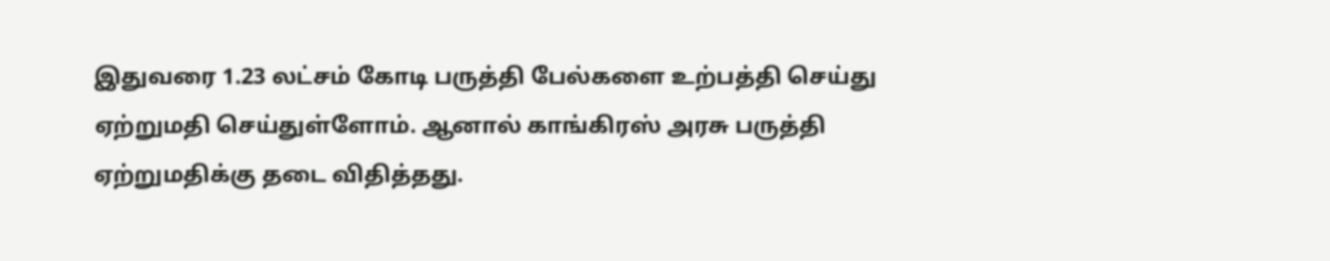இதுவ‌ரை 1.23 லட்சம் கோடி பருத்தி பேல்களை உற்பத்தி செய்து ஏற்றுமதி செய்துள்ளோம். ஆனால் காங்கிரஸ் அரசு பருத்தி ஏற்றுமதிக்கு தடை விதித்தது.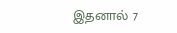இதனால் 7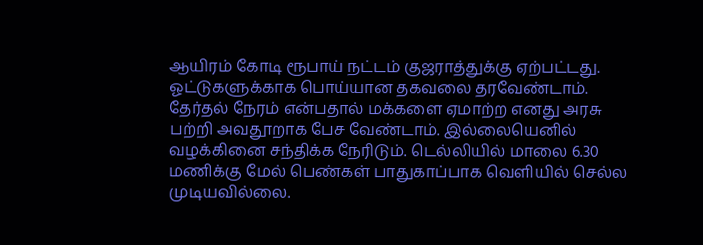ஆயிரம் கோடி ரூபாய் நட்டம் குஜராத்துக்கு ஏற்பட்டது. ஓட்டுகளுக்காக பொய்யான தகவலை தரவேண்டாம். தேர்தல் நேரம் என்பதால் மக்களை ஏமாற்ற ‌எனது அரசு பற்றி அவதூறாக பேச வேண்டாம். இல்லையெனில் வழக்கினை சந்திக்க நேரிடும். டெல்லியில் மாலை 6.30 மணிக்கு மேல் பெண்கள் பாதுகாப்பாக வெளியில் செல்ல முடியவில்லை.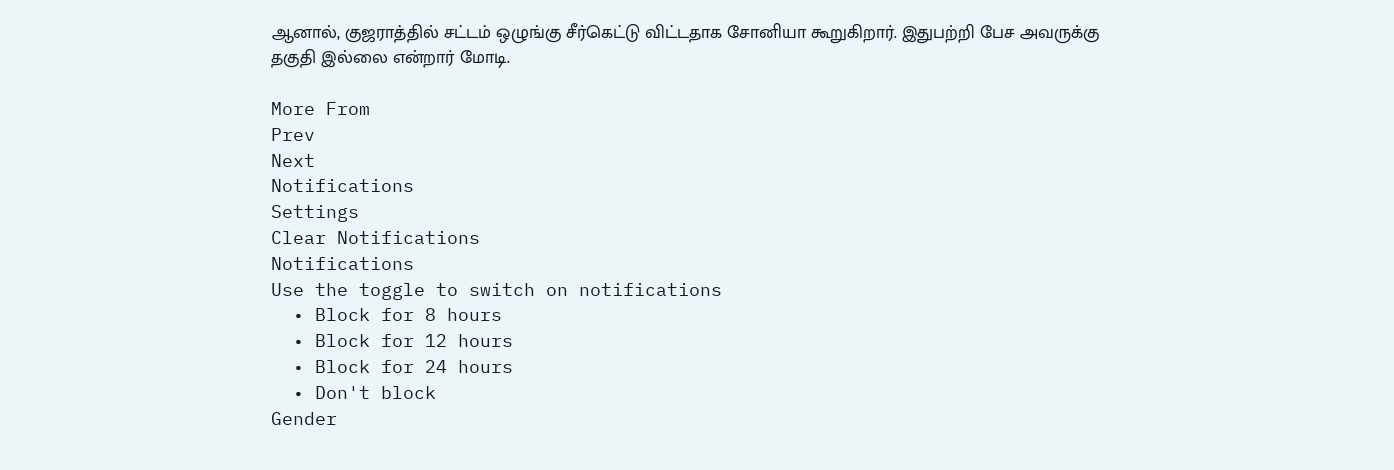ஆனால், குஜராத்தில் சட்டம் ஒழுங்கு சீர்கெட்டு விட்டதாக சோனியா கூறுகிறார். இதுபற்றி பேச அவருக்கு தகுதி இல்லை என்றார் மோடி.

More From
Prev
Next
Notifications
Settings
Clear Notifications
Notifications
Use the toggle to switch on notifications
  • Block for 8 hours
  • Block for 12 hours
  • Block for 24 hours
  • Don't block
Gender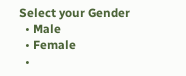Select your Gender
  • Male
  • Female
  •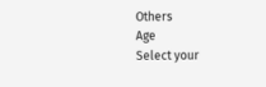Others
Age
Select your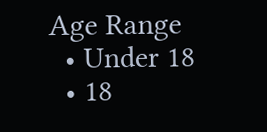Age Range
  • Under 18
  • 18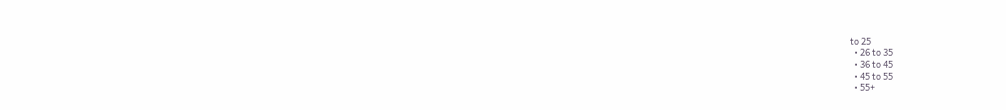to 25
  • 26 to 35
  • 36 to 45
  • 45 to 55
  • 55+